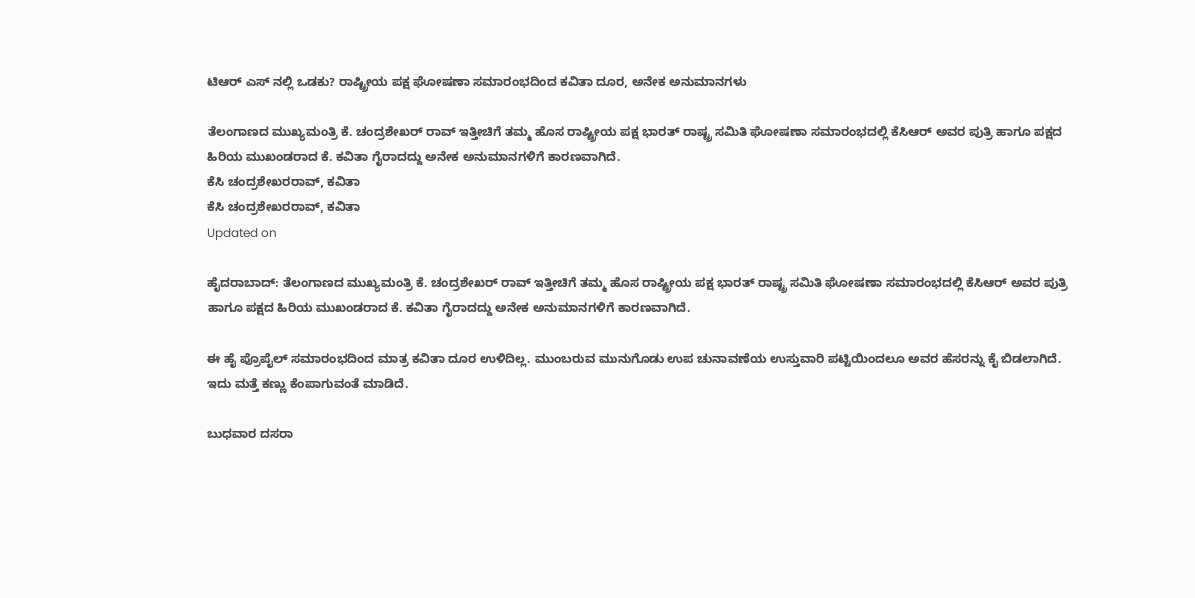ಟಿಆರ್ ಎಸ್ ನಲ್ಲಿ ಒಡಕು? ರಾಷ್ಟ್ರೀಯ ಪಕ್ಷ ಘೋಷಣಾ ಸಮಾರಂಭದಿಂದ ಕವಿತಾ ದೂರ, ಅನೇಕ ಅನುಮಾನಗಳು

ತೆಲಂಗಾಣದ ಮುಖ್ಯಮಂತ್ರಿ ಕೆ. ಚಂದ್ರಶೇಖರ್ ರಾವ್ ಇತ್ತೀಚಿಗೆ ತಮ್ಮ ಹೊಸ ರಾಷ್ಟ್ರೀಯ ಪಕ್ಷ ಭಾರತ್ ರಾಷ್ಟ್ರ ಸಮಿತಿ ಘೋಷಣಾ ಸಮಾರಂಭದಲ್ಲಿ ಕೆಸಿಆರ್ ಅವರ ಪುತ್ರಿ ಹಾಗೂ ಪಕ್ಷದ ಹಿರಿಯ ಮುಖಂಡರಾದ ಕೆ. ಕವಿತಾ ಗೈರಾದದ್ದು ಅನೇಕ ಅನುಮಾನಗಳಿಗೆ ಕಾರಣವಾಗಿದೆ.
ಕೆಸಿ ಚಂದ್ರಶೇಖರರಾವ್, ಕವಿತಾ
ಕೆಸಿ ಚಂದ್ರಶೇಖರರಾವ್, ಕವಿತಾ
Updated on

ಹೈದರಾಬಾದ್: ತೆಲಂಗಾಣದ ಮುಖ್ಯಮಂತ್ರಿ ಕೆ. ಚಂದ್ರಶೇಖರ್ ರಾವ್ ಇತ್ತೀಚಿಗೆ ತಮ್ಮ ಹೊಸ ರಾಷ್ಟ್ರೀಯ ಪಕ್ಷ ಭಾರತ್ ರಾಷ್ಟ್ರ ಸಮಿತಿ ಘೋಷಣಾ ಸಮಾರಂಭದಲ್ಲಿ ಕೆಸಿಆರ್ ಅವರ ಪುತ್ರಿ ಹಾಗೂ ಪಕ್ಷದ ಹಿರಿಯ ಮುಖಂಡರಾದ ಕೆ. ಕವಿತಾ ಗೈರಾದದ್ದು ಅನೇಕ ಅನುಮಾನಗಳಿಗೆ ಕಾರಣವಾಗಿದೆ.

ಈ ಹೈ ಪ್ರೊಪೈಲ್ ಸಮಾರಂಭದಿಂದ ಮಾತ್ರ ಕವಿತಾ ದೂರ ಉಳಿದಿಲ್ಲ. ಮುಂಬರುವ ಮುನುಗೊಡು ಉಪ ಚುನಾವಣೆಯ ಉಸ್ತುವಾರಿ ಪಟ್ಟಿಯಿಂದಲೂ ಅವರ ಹೆಸರನ್ನು ಕೈ ಬಿಡಲಾಗಿದೆ. ಇದು ಮತ್ತೆ ಕಣ್ಣು ಕೆಂಪಾಗುವಂತೆ ಮಾಡಿದೆ.

ಬುಧವಾರ ದಸರಾ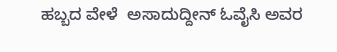ಹಬ್ಬದ ವೇಳೆ  ಅಸಾದುದ್ದೀನ್ ಓವೈಸಿ ಅವರ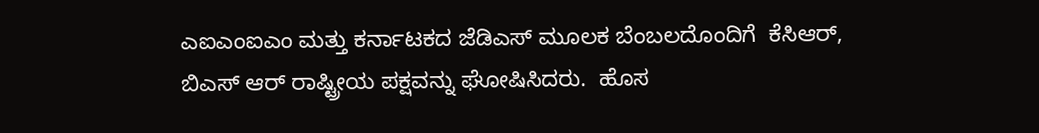ಎಐಎಂಐಎಂ ಮತ್ತು ಕರ್ನಾಟಕದ ಜೆಡಿಎಸ್ ಮೂಲಕ ಬೆಂಬಲದೊಂದಿಗೆ  ಕೆಸಿಆರ್, ಬಿಎಸ್ ಆರ್ ರಾಷ್ಟ್ರೀಯ ಪಕ್ಷವನ್ನು ಘೋಷಿಸಿದರು.  ಹೊಸ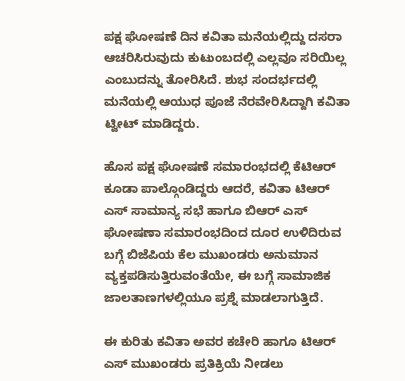ಪಕ್ಷ ಘೋಷಣೆ ದಿನ ಕವಿತಾ ಮನೆಯಲ್ಲಿದ್ದು ದಸರಾ ಆಚರಿಸಿರುವುದು ಕುಟುಂಬದಲ್ಲಿ ಎಲ್ಲವೂ ಸರಿಯಿಲ್ಲ ಎಂಬುದನ್ನು ತೋರಿಸಿದೆ. ಶುಭ ಸಂದರ್ಭದಲ್ಲಿ ಮನೆಯಲ್ಲಿ ಆಯುಧ ಪೂಜೆ ನೆರವೇರಿಸಿದ್ದಾಗಿ ಕವಿತಾ ಟ್ವೀಟ್ ಮಾಡಿದ್ದರು.

ಹೊಸ ಪಕ್ಷ ಘೋಷಣೆ ಸಮಾರಂಭದಲ್ಲಿ ಕೆಟಿಆರ್ ಕೂಡಾ ಪಾಲ್ಗೊಂಡಿದ್ದರು ಆದರೆ, ಕವಿತಾ ಟಿಆರ್ ಎಸ್ ಸಾಮಾನ್ಯ ಸಭೆ ಹಾಗೂ ಬಿಆರ್ ಎಸ್ ಘೋಷಣಾ ಸಮಾರಂಭದಿಂದ ದೂರ ಉಳಿದಿರುವ ಬಗ್ಗೆ ಬಿಜೆಪಿಯ ಕೆಲ ಮುಖಂಡರು ಅನುಮಾನ ವ್ಯಕ್ತಪಡಿಸುತ್ತಿರುವಂತೆಯೇ, ಈ ಬಗ್ಗೆ ಸಾಮಾಜಿಕ ಜಾಲತಾಣಗಳಲ್ಲಿಯೂ ಪ್ರಶ್ನೆ ಮಾಡಲಾಗುತ್ತಿದೆ.

ಈ ಕುರಿತು ಕವಿತಾ ಅವರ ಕಚೇರಿ ಹಾಗೂ ಟಿಆರ್ ಎಸ್ ಮುಖಂಡರು ಪ್ರತಿಕ್ರಿಯೆ ನೀಡಲು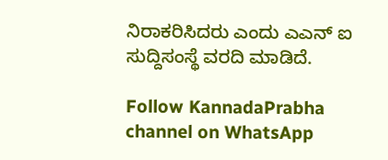ನಿರಾಕರಿಸಿದರು ಎಂದು ಎಎನ್ ಐ ಸುದ್ದಿಸಂಸ್ಥೆ ವರದಿ ಮಾಡಿದೆ.

Follow KannadaPrabha channel on WhatsApp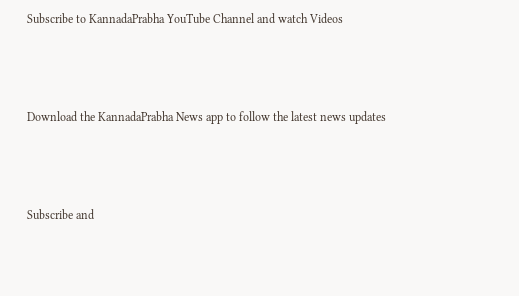Subscribe to KannadaPrabha YouTube Channel and watch Videos



Download the KannadaPrabha News app to follow the latest news updates



Subscribe and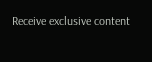Receive exclusive content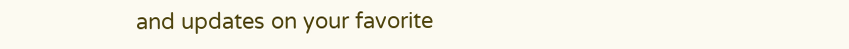and updates on your favorite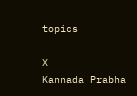topics

X
Kannada Prabha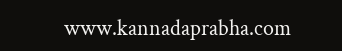www.kannadaprabha.com